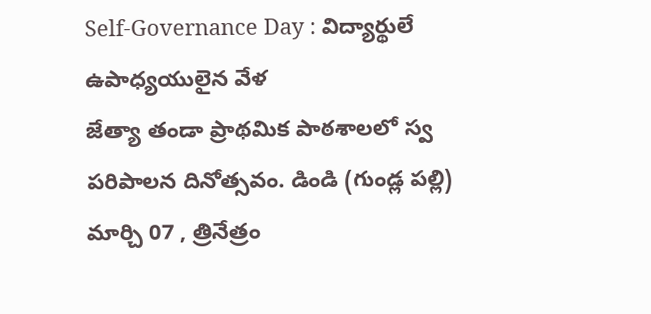Self-Governance Day : విద్యార్థులే ఉపాధ్యయులైన వేళ
జేత్యా తండా ప్రాథమిక పాఠశాలలో స్వ పరిపాలన దినోత్సవం. డిండి (గుండ్ల పల్లి) మార్చి 07 , త్రినేత్రం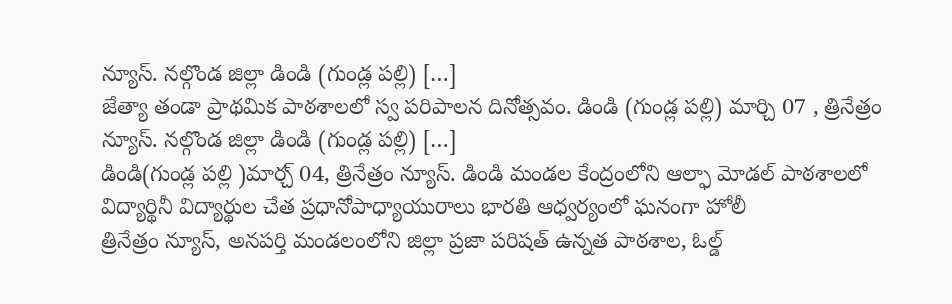న్యూస్. నల్గొండ జిల్లా డిండి (గుండ్ల పల్లి) […]
జేత్యా తండా ప్రాథమిక పాఠశాలలో స్వ పరిపాలన దినోత్సవం. డిండి (గుండ్ల పల్లి) మార్చి 07 , త్రినేత్రం న్యూస్. నల్గొండ జిల్లా డిండి (గుండ్ల పల్లి) […]
డిండి(గుండ్ల పల్లి )మార్చ్ 04, త్రినేత్రం న్యూస్. డిండి మండల కేంద్రంలోని ఆల్ఫా మోడల్ పాఠశాలలో విద్యార్థినీ విద్యార్థుల చేత ప్రధానోపాధ్యాయురాలు భారతి ఆధ్వర్యంలో ఘనంగా హోలీ
త్రినేత్రం న్యూస్, అనపర్తి మండలంలోని జిల్లా ప్రజా పరిషత్ ఉన్నత పాఠశాల, ఓల్డ్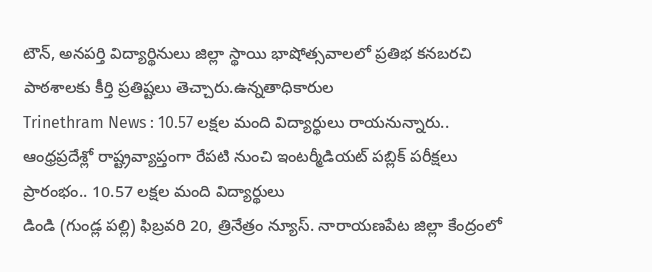టౌన్, అనపర్తి విద్యార్థినులు జిల్లా స్థాయి భాషోత్సవాలలో ప్రతిభ కనబరచి పాఠశాలకు కీర్తి ప్రతిష్టలు తెచ్చారు.ఉన్నతాధికారుల
Trinethram News : 10.57 లక్షల మంది విద్యార్థులు రాయనున్నారు.. ఆంధ్రప్రదేశ్లో రాష్ట్రవ్యాప్తంగా రేపటి నుంచి ఇంటర్మీడియట్ పబ్లిక్ పరీక్షలు ప్రారంభం.. 10.57 లక్షల మంది విద్యార్థులు
డిండి (గుండ్ల పల్లి) ఫిబ్రవరి 20, త్రినేత్రం న్యూస్. నారాయణపేట జిల్లా కేంద్రంలో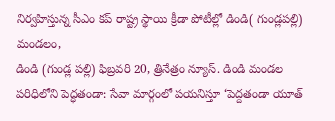నిర్వహిస్తున్న సీఎం కప్ రాష్ట్ర స్థాయి క్రీడా పోటీల్లో డిండి( గుండ్లపల్లి) మండలం,
డిండి (గుండ్ల పల్లి) ఫిబ్రవరి 20, త్రినేత్రం న్యూస్. డిండి మండల పరిధిలోని పెద్ధతండా: సేవా మార్గంలో పయనిస్తూ ‘పెద్దతండా యూత్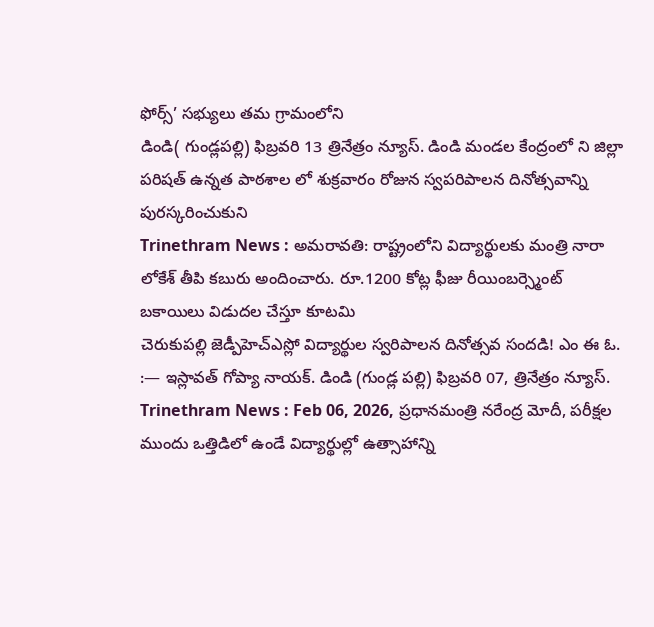ఫోర్స్’ సభ్యులు తమ గ్రామంలోని
డిండి( గుండ్లపల్లి) ఫిబ్రవరి 13 త్రినేత్రం న్యూస్. డిండి మండల కేంద్రంలో ని జిల్లా పరిషత్ ఉన్నత పాఠశాల లో శుక్రవారం రోజున స్వపరిపాలన దినోత్సవాన్ని పురస్కరించుకుని
Trinethram News : అమరావతి: రాష్ట్రంలోని విద్యార్థులకు మంత్రి నారా లోకేశ్ తీపి కబురు అందించారు. రూ.1200 కోట్ల ఫీజు రీయింబర్స్మెంట్ బకాయిలు విడుదల చేస్తూ కూటమి
చెరుకుపల్లి జెడ్పీహెచ్ఎస్లో విద్యార్థుల స్వరిపాలన దినోత్సవ సందడి! ఎం ఈ ఓ. :— ఇస్లావత్ గోప్యా నాయక్. డిండి (గుండ్ల పల్లి) ఫిబ్రవరి 07, త్రినేత్రం న్యూస్.
Trinethram News : Feb 06, 2026, ప్రధానమంత్రి నరేంద్ర మోదీ, పరీక్షల ముందు ఒత్తిడిలో ఉండే విద్యార్థుల్లో ఉత్సాహాన్ని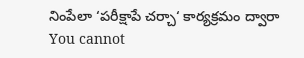నింపేలా ‘పరీక్షాపే చర్చా‘ కార్యక్రమం ద్వారా
You cannot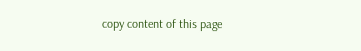copy content of this page